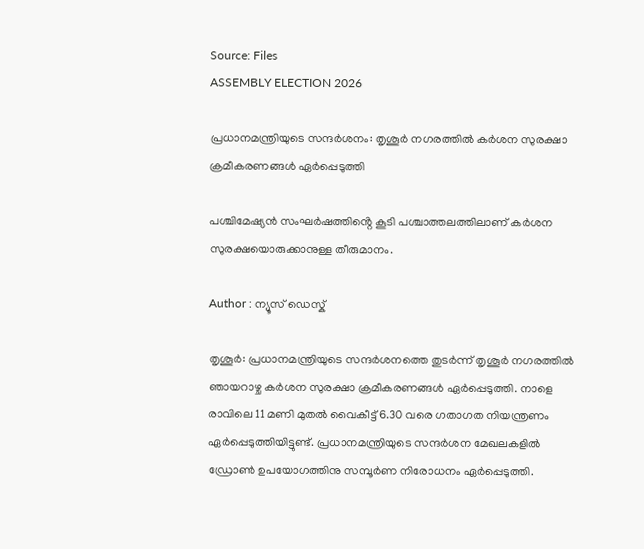Source: Files
ASSEMBLY ELECTION 2026

പ്രധാനമന്ത്രിയുടെ സന്ദർശനം: തൃശൂർ നഗരത്തിൽ കർശന സുരക്ഷാ ക്രമീകരണങ്ങൾ ഏർപ്പെടുത്തി

പശ്ചിമേഷ്യൻ സംഘർഷത്തിൻ്റെ കൂടി പശ്ചാത്തലത്തിലാണ് കർശന സുരക്ഷയൊരുക്കാനുള്ള തീരുമാനം.

Author : ന്യൂസ് ഡെസ്ക്

തൃശൂർ: പ്രധാനമന്ത്രിയുടെ സന്ദർശനത്തെ തുടർന്ന് തൃശൂർ നഗരത്തിൽ ഞായറാഴ്ച കർശന സുരക്ഷാ ക്രമീകരണങ്ങൾ ഏർപ്പെടുത്തി. നാളെ രാവിലെ 11 മണി മുതൽ വൈകീട്ട് 6.30 വരെ ഗതാഗത നിയന്ത്രണം ഏർപ്പെടുത്തിയിട്ടുണ്ട്. പ്രധാനമന്ത്രിയുടെ സന്ദർശന മേഖലകളിൽ ഡ്രോണ്‍ ഉപയോഗത്തിനു സമ്പൂർണ നിരോധനം ഏർപ്പെടുത്തി.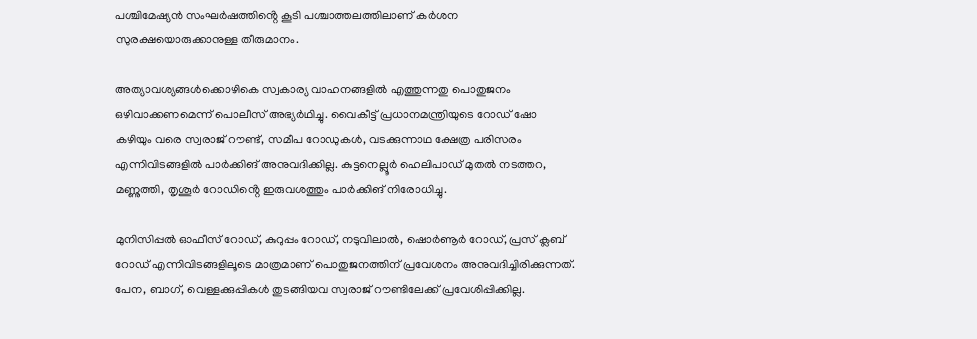പശ്ചിമേഷ്യൻ സംഘർഷത്തിൻ്റെ കൂടി പശ്ചാത്തലത്തിലാണ് കർശന സുരക്ഷയൊരുക്കാനുള്ള തീരുമാനം.

അത്യാവശ്യങ്ങൾക്കൊഴികെ സ്വകാര്യ വാഹനങ്ങളിൽ എത്തുന്നതു പൊതുജനം ഒഴിവാക്കണമെന്ന് പൊലീസ് അഭ്യർഥിച്ചു. വൈകീട്ട് പ്രധാനമന്ത്രിയുടെ റോഡ് ഷോ കഴിയും വരെ സ്വരാജ് റൗണ്ട്, സമീപ റോഡുകൾ, വടക്കുന്നാഥ ക്ഷേത്ര പരിസരം എന്നിവിടങ്ങളിൽ പാർക്കിങ് അനുവദിക്കില്ല. കുട്ടനെല്ലൂർ ഹെലിപാഡ് മുതൽ നടത്തറ, മണ്ണുത്തി, തൃശൂർ റോഡിൻ്റെ ഇരുവശത്തും പാർക്കിങ് നിരോധിച്ചു.

മുനിസിപ്പൽ ഓഫീസ് റോഡ്, കുറുപ്പം റോഡ്, നടുവിലാൽ, ഷൊർണൂർ റോഡ്, പ്രസ് ക്ലബ് റോഡ് എന്നിവിടങ്ങളിലൂടെ മാത്രമാണ് പൊതുജനത്തിന് പ്രവേശനം അനുവദിച്ചിരിക്കുന്നത്. പേന, ബാഗ്, വെള്ളക്കുപ്പികൾ തുടങ്ങിയവ സ്വരാജ് റൗണ്ടിലേക്ക് പ്രവേശിപ്പിക്കില്ല.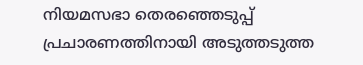നിയമസഭാ തെരഞ്ഞെടുപ്പ് പ്രചാരണത്തിനായി അടുത്തടുത്ത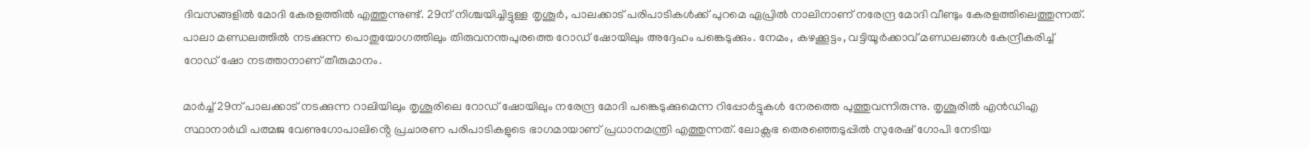ദിവസങ്ങളിൽ മോദി കേരളത്തിൽ എത്തുന്നുണ്ട്. 29ന് നിശ്ചയിച്ചിട്ടുള്ള തൃശൂർ, പാലക്കാട് പരിപാടികൾക്ക് പുറമെ ഏപ്രിൽ നാലിനാണ് നരേന്ദ്ര മോദി വീണ്ടും കേരളത്തിലെത്തുന്നത്. പാലാ മണ്ഡലത്തിൽ നടക്കുന്ന പൊതുയോഗത്തിലും തിരുവനന്തപുരത്തെ റോഡ് ഷോയിലും അദ്ദേഹം പങ്കെടുക്കും. നേമം, കഴക്കൂട്ടം, വട്ടിയൂർക്കാവ് മണ്ഡലങ്ങൾ കേന്ദ്രീകരിച്ച് റോഡ് ഷോ നടത്താനാണ് തീരുമാനം.

മാർച്ച് 29ന് പാലക്കാട് നടക്കുന്ന റാലിയിലും തൃശൂരിലെ റോഡ് ഷോയിലും നരേന്ദ്ര മോദി പങ്കെടുക്കുമെന്ന റിപ്പോർട്ടുകൾ നേരത്തെ പുത്തുവന്നിരുന്നു. തൃശൂരിൽ എൻഡിഎ സ്ഥാനാർഥി പത്മജ വേണുഗോപാലിൻ്റെ പ്രചാരണ പരിപാടികളുടെ ഭാഗമായാണ് പ്രധാനമന്ത്രി എത്തുന്നത്. ലോക്സഭ തെരഞ്ഞെടുപ്പിൽ സുരേഷ് ഗോപി നേടിയ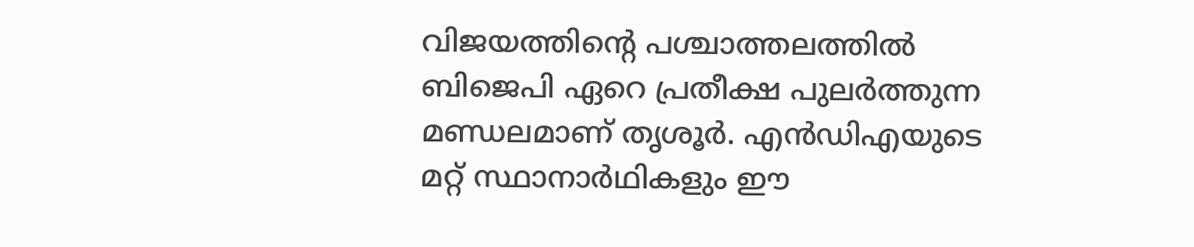വിജയത്തിൻ്റെ പശ്ചാത്തലത്തിൽ ബിജെപി ഏറെ പ്രതീക്ഷ പുലർത്തുന്ന മണ്ഡലമാണ് തൃശൂർ. എൻഡിഎയുടെ മറ്റ് സ്ഥാനാർഥികളും ഈ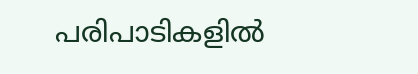പരിപാടികളിൽ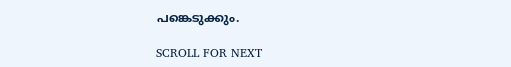പങ്കെടുക്കും.

SCROLL FOR NEXT